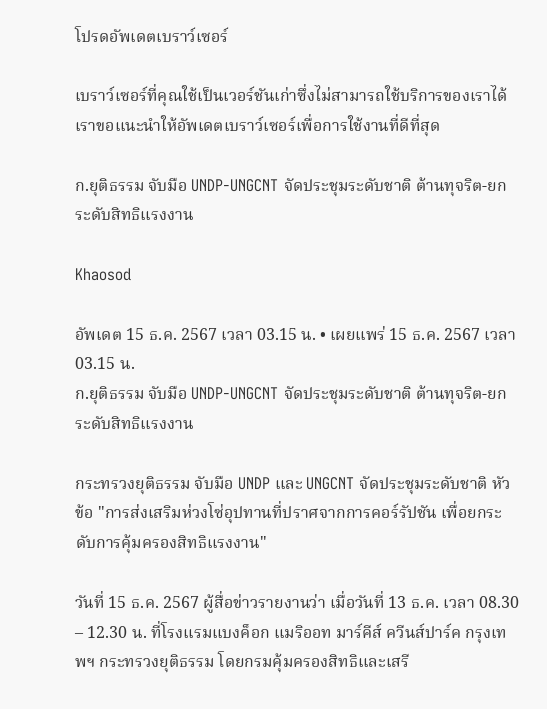โปรดอัพเดตเบราว์เซอร์

เบราว์เซอร์ที่คุณใช้เป็นเวอร์ชันเก่าซึ่งไม่สามารถใช้บริการของเราได้ เราขอแนะนำให้อัพเดตเบราว์เซอร์เพื่อการใช้งานที่ดีที่สุด

ก.ยุติธรรม จับมือ UNDP-UNGCNT จัดประชุมระดับชาติ ต้านทุจริต-ยกระดับสิทธิแรงงาน

Khaosod

อัพเดต 15 ธ.ค. 2567 เวลา 03.15 น. • เผยแพร่ 15 ธ.ค. 2567 เวลา 03.15 น.
ก.ยุติธรรม จับมือ UNDP-UNGCNT จัดประชุมระดับชาติ ต้านทุจริต-ยกระดับสิทธิแรงงาน

กระทรวงยุติธรรม จับมือ UNDP และ UNGCNT จัดประชุมระดับชาติ หัวข้อ "การส่งเสริมห่วงโซ่อุปทานที่ปราศจากการคอร์รัปชัน เพื่อยกระดับการคุ้มครองสิทธิแรงงาน"

วันที่ 15 ธ.ค. 2567 ผู้สื่อข่าวรายงานว่า เมื่อวันที่ 13 ธ.ค. เวลา 08.30 – 12.30 น. ที่โรงแรมแบงค็อก แมริออท มาร์คีส์ ควีนส์ปาร์ค กรุงเทพฯ กระทรวงยุติธรรม โดยกรมคุ้มครองสิทธิและเสรี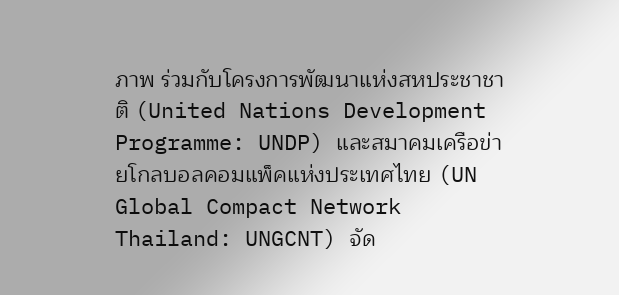ภาพ ร่วมกับโครงการพัฒนาแห่งสหประชาชาติ (United Nations Development Programme: UNDP) และสมาคมเครือข่ายโกลบอลคอมแพ็คแห่งประเทศไทย (UN Global Compact Network Thailand: UNGCNT) จัด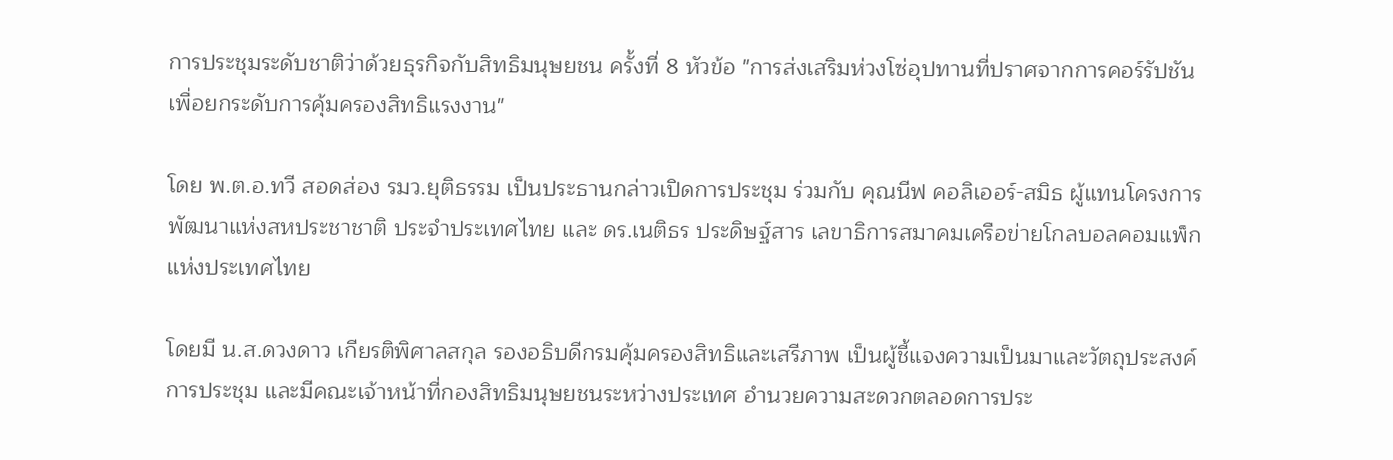การประชุมระดับชาติว่าด้วยธุรกิจกับสิทธิมนุษยชน ครั้งที่ 8 หัวข้อ "การส่งเสริมห่วงโซ่อุปทานที่ปราศจากการคอร์รัปชัน เพื่อยกระดับการคุ้มครองสิทธิแรงงาน"

โดย พ.ต.อ.ทวี สอดส่อง รมว.ยุติธรรม เป็นประธานกล่าวเปิดการประชุม ร่วมกับ คุณนีฟ คอลิเออร์-สมิธ ผู้แทนโครงการพัฒนาแห่งสหประชาชาติ ประจำประเทศไทย และ ดร.เนติธร ประดิษฐ์สาร เลขาธิการสมาคมเครือข่ายโกลบอลคอมแพ็กแห่งประเทศไทย

โดยมี น.ส.ดวงดาว เกียรติพิศาลสกุล รองอธิบดีกรมคุ้มครองสิทธิและเสรีภาพ เป็นผู้ชี้แจงความเป็นมาและวัตถุประสงค์การประชุม และมีคณะเจ้าหน้าที่กองสิทธิมนุษยชนระหว่างประเทศ อำนวยความสะดวกตลอดการประ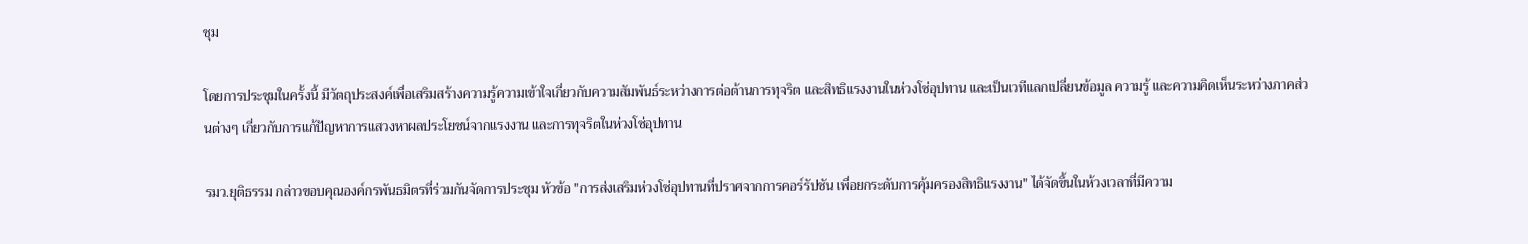ชุม

โดยการประชุมในครั้งนี้ มีวัตถุประสงค์เพื่อเสริมสร้างความรู้ความเข้าใจเกี่ยวกับความสัมพันธ์ระหว่างการต่อต้านการทุจริต และสิทธิแรงงานในห่วงโซ่อุปทาน และเป็นเวทีแลกเปลี่ยนข้อมูล ความรู้ และความคิดเห็นระหว่างภาคส่วนต่างๆ เกี่ยวกับการแก้ปัญหาการแสวงหาผลประโยชน์จากแรงงาน และการทุจริตในห่วงโซ่อุปทาน

รมว.ยุติธรรม กล่าวขอบคุณองค์กรพันธมิตรที่ร่วมกันจัดการประชุม หัวข้อ "การส่งเสริมห่วงโซ่อุปทานที่ปราศจากการคอร์รัปชัน เพื่อยกระดับการคุ้มครองสิทธิแรงงาน" ได้จัดขึ้นในห้วงเวลาที่มีความ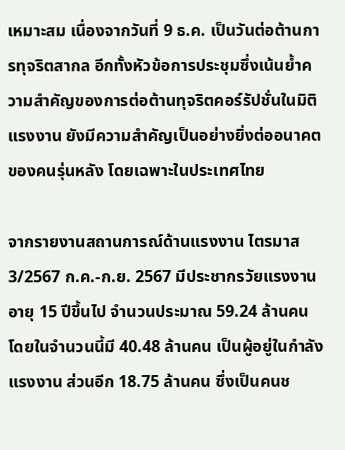เหมาะสม เนื่องจากวันที่ 9 ธ.ค. เป็นวันต่อต้านการทุจริตสากล อีกทั้งหัวข้อการประชุมซึ่งเน้นย้ำความสำคัญของการต่อต้านทุจริตคอร์รัปชั่นในมิติแรงงาน ยังมีความสำคัญเป็นอย่างยิ่งต่ออนาคตของคนรุ่นหลัง โดยเฉพาะในประเทศไทย

จากรายงานสถานการณ์ด้านแรงงาน ไตรมาส 3/2567 ก.ค.-ก.ย. 2567 มีประชากรวัยแรงงานอายุ 15 ปีขึ้นไป จำนวนประมาณ 59.24 ล้านคน โดยในจำนวนนี้มี 40.48 ล้านคน เป็นผู้อยู่ในกำลังแรงงาน ส่วนอีก 18.75 ล้านคน ซึ่งเป็นคนช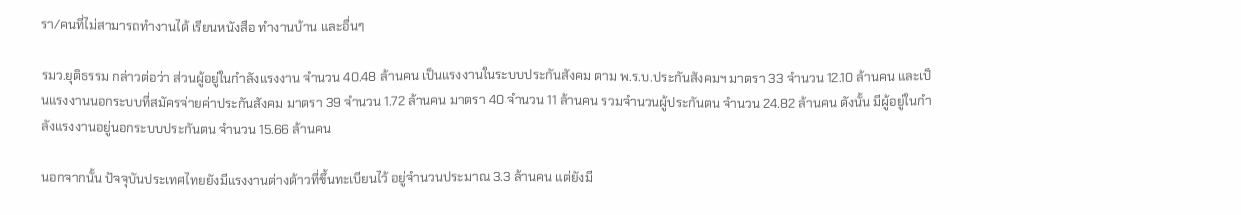รา/คนที่ไม่สามารถทำงานได้ เรียนหนังสือ ทำงานบ้าน และอื่นๆ

รมว.ยุติธรรม กล่าวต่อว่า ส่วนผู้อยู่ในกำลังแรงงาน จำนวน 40.48 ล้านคน เป็นแรงงานในระบบประกันสังคม ตาม พ.ร.บ.ประกันสังคมฯ มาตรา 33 จำนวน 12.10 ล้านคน และเป็นแรงงานนอกระบบที่สมัครจ่ายค่าประกันสังคม มาตรา 39 จำนวน 1.72 ล้านคน มาตรา 40 จำนวน 11 ล้านคน รวมจำนวนผู้ประกันตน จำนวน 24.82 ล้านคน ดังนั้น มีผู้อยู่ในกำลังแรงงานอยู่นอกระบบประกันตน จำนวน 15.66 ล้านคน

นอกจากนั้น ปัจจุบันประเทศไทยยังมีแรงงานต่างด้าวที่ขึ้นทะเบียนไว้ อยู่จำนวนประมาณ 3.3 ล้านคน แต่ยังมี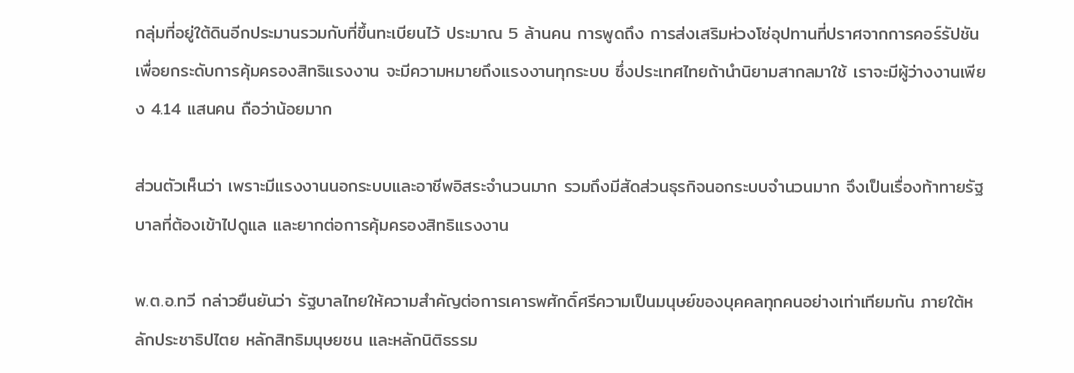กลุ่มที่อยู่ใต้ดินอีกประมานรวมกับที่ขึ้นทะเบียนไว้ ประมาณ 5 ล้านคน การพูดถึง การส่งเสริมห่วงโซ่อุปทานที่ปราศจากการคอร์รัปชัน เพื่อยกระดับการคุ้มครองสิทธิแรงงาน จะมีความหมายถึงแรงงานทุกระบบ ซึ่งประเทศไทยถ้านำนิยามสากลมาใช้ เราจะมีผู้ว่างงานเพียง 4.14 แสนคน ถือว่าน้อยมาก

ส่วนตัวเห็นว่า เพราะมีแรงงานนอกระบบและอาชีพอิสระจำนวนมาก รวมถึงมีสัดส่วนธุรกิจนอกระบบจำนวนมาก จึงเป็นเรื่องท้าทายรัฐบาลที่ต้องเข้าไปดูแล และยากต่อการคุ้มครองสิทธิแรงงาน

พ.ต.อ.ทวี กล่าวยืนยันว่า รัฐบาลไทยให้ความสำคัญต่อการเคารพศักดิ์ศรีความเป็นมนุษย์ของบุคคลทุกคนอย่างเท่าเทียมกัน ภายใต้หลักประชาธิปไตย หลักสิทธิมนุษยชน และหลักนิติธรรม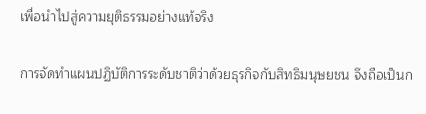เพื่อนำไปสู่ความยุติธรรมอย่างแท้จริง

การจัดทำแผนปฏิบัติการระดับชาติว่าด้วยธุรกิจกับสิทธิมนุษยชน จึงถือเป็นก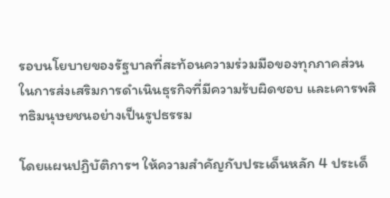รอบนโยบายของรัฐบาลที่สะท้อนความร่วมมือของทุกภาคส่วน ในการส่งเสริมการดำเนินธุรกิจที่มีความร้บผิดชอบ และเคารพสิทธิมนุษยชนอย่างเป็นรูปธรรม

โดยแผนปฏิบัติการฯ ให้ความสำคัญกับประเด็นหลัก 4 ประเด็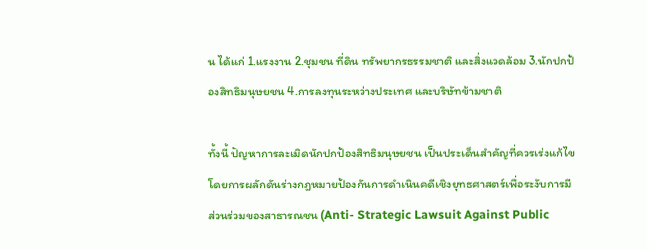น ได้แก่ 1.แรงงาน 2.ชุมชน ที่ดิน ทรัพยากรธรรมชาติ และสิ่งแวดล้อม 3.นักปกป้องสิทธิมนุษยชน 4.การลงทุนระหว่างประเทศ และบริษัทข้ามชาติ

ทั้งนี้ ปัญหาการละเมิดนักปกป้องสิทธิมนุษยชน เป็นประเด็นสำคัญที่ควรเร่งแก้ไข โดยการผลักดันร่างกฎหมายป้องกันการดำเนินคดีเชิงยุทธศาสตร์เพื่อระงับการมีส่วนร่วมของสาธารณชน (Anti- Strategic Lawsuit Against Public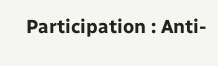Participation : Anti-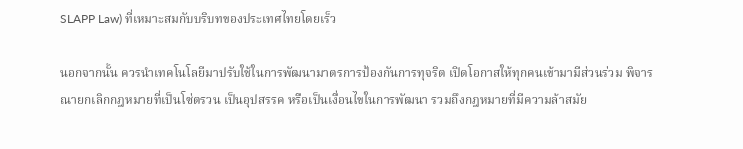SLAPP Law) ที่เหมาะสมกับบริบทของประเทศไทยโดยเร็ว

นอกจากนั้น ควรนำเทคโนโลยีมาปรับใช้ในการพัฒนามาตรการป้องกันการทุจริต เปิดโอกาสให้ทุกคนเข้ามามีส่วนร่วม พิจารณายกเลิกกฎหมายที่เป็นโซ่ตรวน เป็นอุปสรรค หรือเป็นเงื่อนไขในการพัฒนา รวมถึงกฎหมายที่มีความล้าสมัย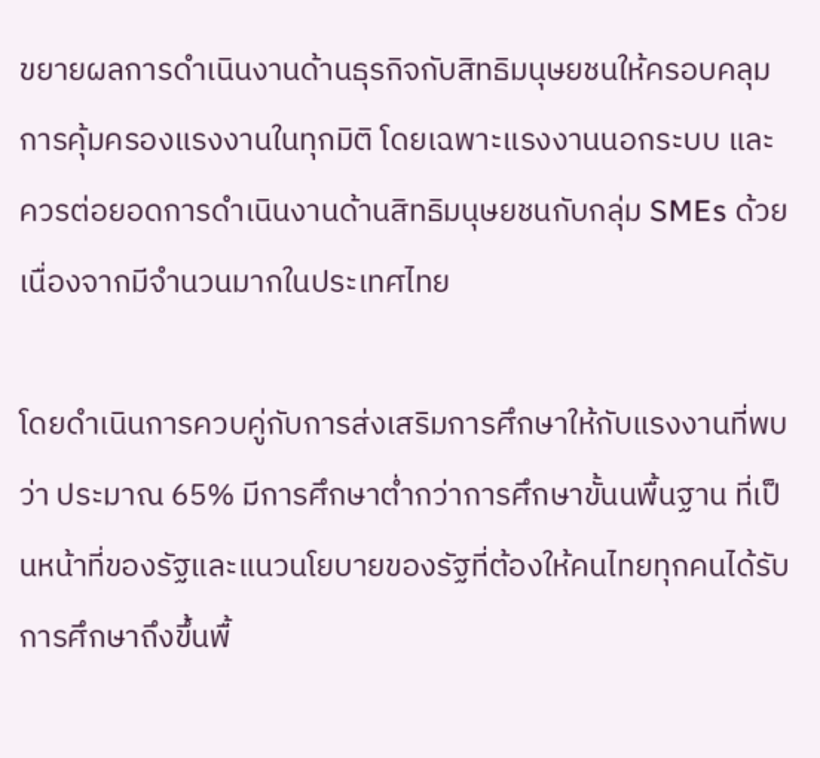ขยายผลการดำเนินงานด้านธุรกิจกับสิทธิมนุษยชนให้ครอบคลุมการคุ้มครองแรงงานในทุกมิติ โดยเฉพาะแรงงานนอกระบบ และควรต่อยอดการดำเนินงานด้านสิทธิมนุษยชนกับกลุ่ม SMEs ด้วย เนื่องจากมีจำนวนมากในประเทศไทย

โดยดำเนินการควบคู่กับการส่งเสริมการศึกษาให้กับแรงงานที่พบว่า ประมาณ 65% มีการศึกษาต่ำกว่าการศึกษาขั้นนพื้นฐาน ที่เป็นหน้าที่ของรัฐและแนวนโยบายของรัฐที่ต้องให้คนไทยทุกคนได้รับการศึกษาถึงขึ้นพื้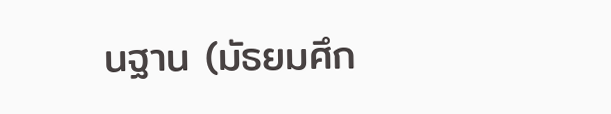นฐาน (มัธยมศึก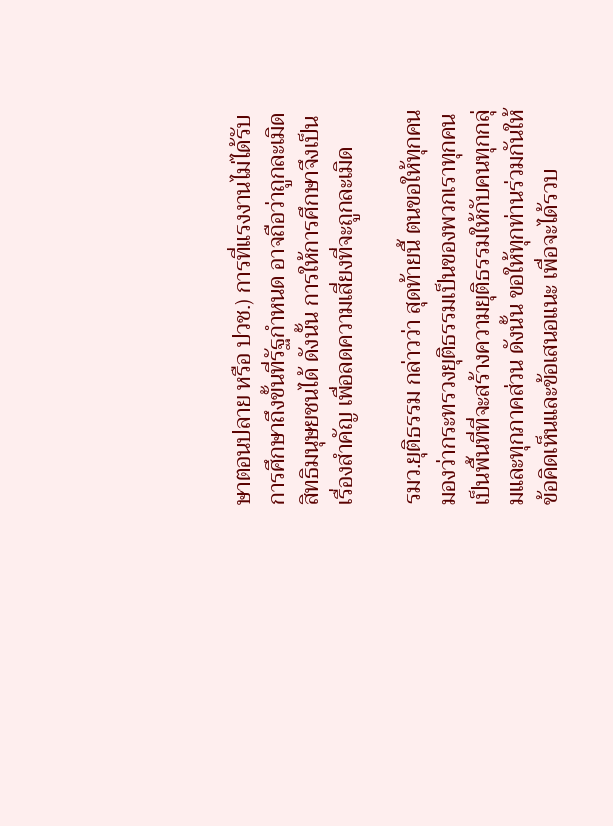ษาตอนปลาย หรือ ปวช.) การที่แรงงานไม่ได้รับการศึกษาถึงขั้นที่รัฐกำหนด อาจถือว่าถูกละเมิดสิทธิมนุษยชนได้ ดังนั้น การให้การศึกษาจึงเป็นเรื่องสำคัญ เพื่อลดความเสี่ยงที่จะถูกละเมิด

รมว.ยุติธรรม กล่าวว่า สุดท้ายนี้ ตนขอให้ทุกคนมองว่ากระทรวงยุติธรรมเป็นของพวกเราทุกคน เป็นพื้นที่ที่จะสร้างความยุติธรรมให้กับคนทุกกลุ่มและทุกภาคส่วน ดังนั้น ขอให้ทุกท่านร่วมกันให้ข้อคิดเห็นและข้อเสนอแนะ เพื่อจะได้รวบ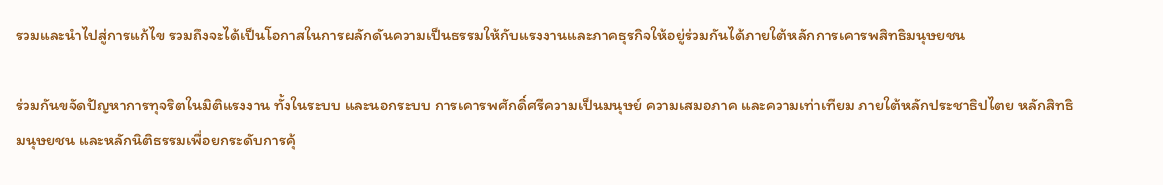รวมและนำไปสู่การแก้ไข รวมถึงจะได้เป็นโอกาสในการผลักดันความเป็นธรรมให้กับแรงงานและภาคธุรกิจให้อยู่ร่วมกันได้ภายใต้หลักการเคารพสิทธิมนุษยชน

ร่วมกันขจัดปัญหาการทุจริตในมิติแรงงาน ทั้งในระบบ และนอกระบบ การเคารพศักดิ์ศรีความเป็นมนุษย์ ความเสมอภาค และความเท่าเทียม ภายใต้หลักประชาธิปไตย หลักสิทธิมนุษยชน และหลักนิติธรรมเพื่อยกระดับการคุ้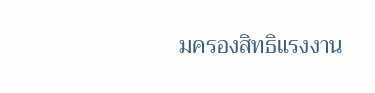มครองสิทธิแรงงาน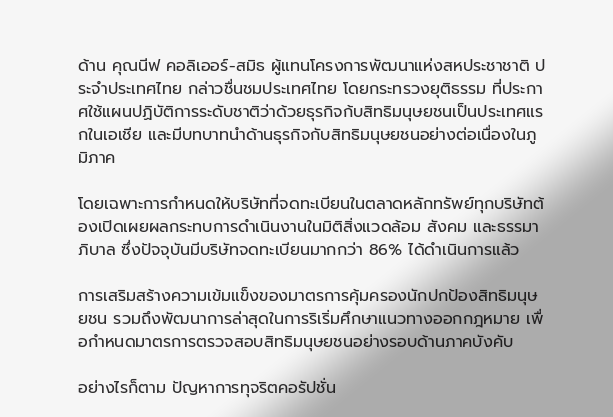ด้าน คุณนีฟ คอลิเออร์-สมิธ ผู้แทนโครงการพัฒนาแห่งสหประชาชาติ ประจำประเทศไทย กล่าวชื่นชมประเทศไทย โดยกระทรวงยุติธรรม ที่ประกาศใช้แผนปฏิบัติการระดับชาติว่าด้วยธุรกิจก้บสิทธิมนุษยชนเป็นประเทศแรกในเอเชีย และมีบทบาทนำด้านธุรกิจกับสิทธิมนุษยชนอย่างต่อเนื่องในภูมิภาค

โดยเฉพาะการกำหนดให้บริษัทที่จดทะเบียนในตลาดหลักทรัพย์ทุกบริษัทต้องเปิดเผยผลกระทบการดำเนินงานในมิติสิ่งแวดล้อม สังคม และธรรมาภิบาล ซึ่งปัจจุบันมีบริษัทจดทะเบียนมากกว่า 86% ได้ดำเนินการแล้ว

การเสริมสร้างความเข้มแข็งของมาตรการคุ้มครองนักปกป้องสิทธิมนุษยชน รวมถึงพัฒนาการล่าสุดในการริเริ่มศึกษาแนวทางออกกฎหมาย เพื่อกำหนดมาตรการตรวจสอบสิทธิมนุษยชนอย่างรอบด้านภาคบังคับ

อย่างไรก็ตาม ปัญหาการทุจริตคอรัปชั่น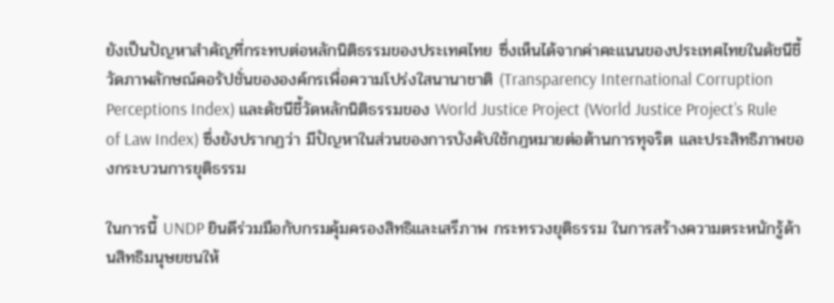ยังเป็นปัญหาสำคัญที่กระทบต่อหลักนิติธรรมของประเทศไทย ซึ่งเห็นได้จากค่าคะแนนของประเทศไทยในดัชนีชี้วัดภาพลักษณ์คอรัปชั่นขององค์กรเพื่อความโปร่งใสนานาชาติ (Transparency International Corruption Perceptions Index) และดัชนีชี้วัดหลักนิติธรรมของ World Justice Project (World Justice Project’s Rule of Law Index) ซึ่งยังปรากฏว่า มีปัญหาในส่วนของการบังคับใช้กฎหมายต่อต้านการทุจริต และประสิทธิภาพของกระบวนการยุติธรรม

ในการนี้ UNDP ยินดีร่วมมือกับกรมคุ้มครองสิทธิและเสรีภาพ กระทรวงยุติธรรม ในการสร้างความตระหนักรู้ด้านสิทธิมนุษยชนให้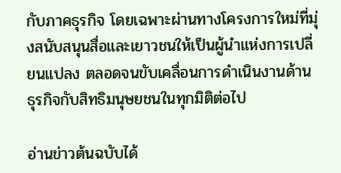กับภาคธุรกิจ โดยเฉพาะผ่านทางโครงการใหม่ที่มุ่งสนับสนุนสื่อและเยาวชนให้เป็นผู้นำแห่งการเปลี่ยนแปลง ตลอดจนขับเคลื่อนการดำเนินงานด้านธุรกิจกับสิทธิมนุษยชนในทุกมิติต่อไป

อ่านข่าวต้นฉบับได้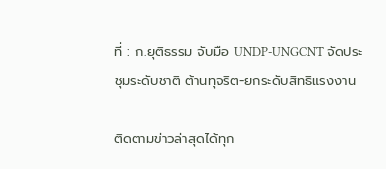ที่ : ก.ยุติธรรม จับมือ UNDP-UNGCNT จัดประชุมระดับชาติ ต้านทุจริต-ยกระดับสิทธิแรงงาน

ติดตามข่าวล่าสุดได้ทุก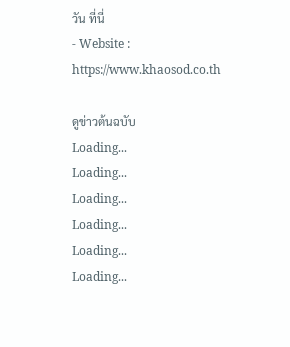วัน ที่นี่
- Website : https://www.khaosod.co.th

ดูข่าวต้นฉบับ
Loading...
Loading...
Loading...
Loading...
Loading...
Loading...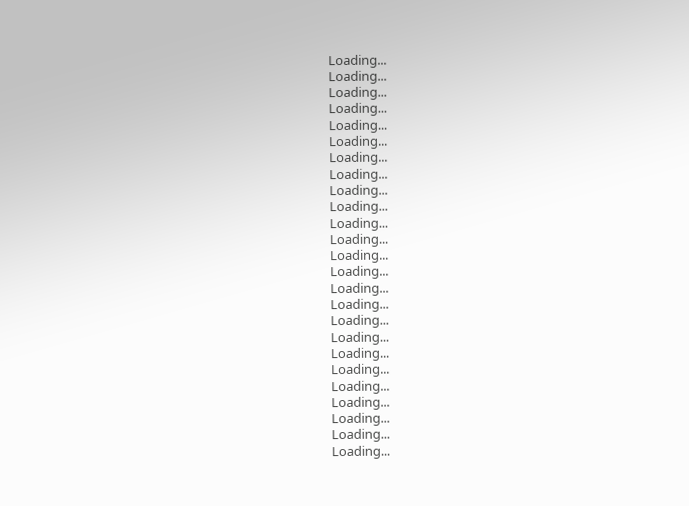Loading...
Loading...
Loading...
Loading...
Loading...
Loading...
Loading...
Loading...
Loading...
Loading...
Loading...
Loading...
Loading...
Loading...
Loading...
Loading...
Loading...
Loading...
Loading...
Loading...
Loading...
Loading...
Loading...
Loading...
Loading...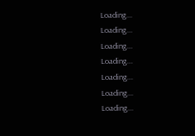Loading...
Loading...
Loading...
Loading...
Loading...
Loading...
Loading...